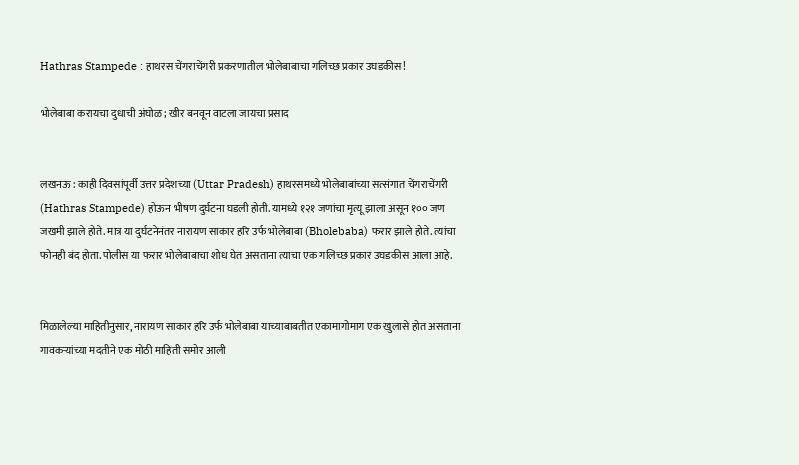Hathras Stampede : हाथरस चेंगराचेंगरी प्रकरणातील भोलेबाबाचा गलिच्छ प्रकार उघडकीस!

भोलेबाबा करायचा दुधाची अंघोळ; खीर बनवून वाटला जायचा प्रसाद


लखनऊ : काही दिवसांपूर्वी उत्तर प्रदेशच्या (Uttar Pradesh) हाथरसमध्ये भोलेबाबांच्या सत्संगात चेंगराचेंगरी (Hathras Stampede) होऊन भीषण दुर्घटना घडली होती. यामध्ये १२१ जणांचा मृत्यू झाला असून १०० जण जखमी झाले होते. मात्र या दुर्घटनेनंतर नारायण साकार हरि उर्फ भोलेबाबा (Bholebaba) फरार झाले होते. त्यांचा फोनही बंद होता. पोलीस या फरार भोलेबाबाचा शोध घेत असताना त्याचा एक गलिच्छ प्रकार उघडकीस आला आहे.


मिळालेल्या माहितीनुसार, नारायण साकार हरि उर्फ भोलेबाबा याच्याबाबतीत एकामागोमाग एक खुलासे होत असताना गावकऱ्यांच्या मदतीने एक मोठी माहिती समोर आली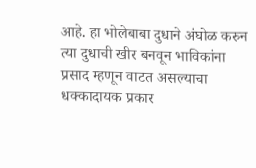आहे. हा भोलेबाबा दुधाने अंघोळ करुन त्या दुधाची खीर बनवून भाविकांना प्रसाद म्हणून वाटत असल्याचा धक्कादायक प्रकार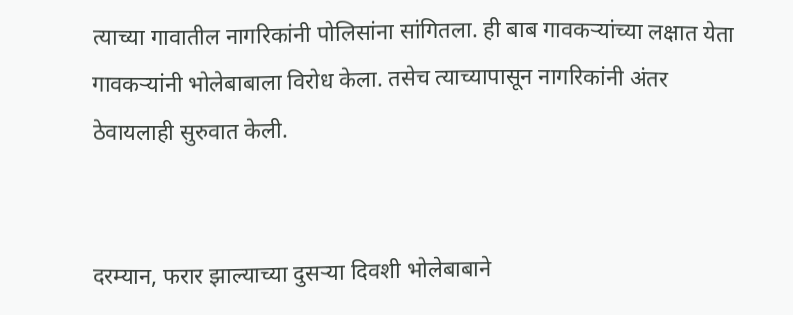त्याच्या गावातील नागरिकांनी पोलिसांना सांगितला. ही बाब गावकऱ्यांच्या लक्षात येता गावकऱ्यांनी भोलेबाबाला विरोध केला. तसेच त्याच्यापासून नागरिकांनी अंतर ठेवायलाही सुरुवात केली.


दरम्यान, फरार झाल्याच्या दुसऱ्या दिवशी भोलेबाबाने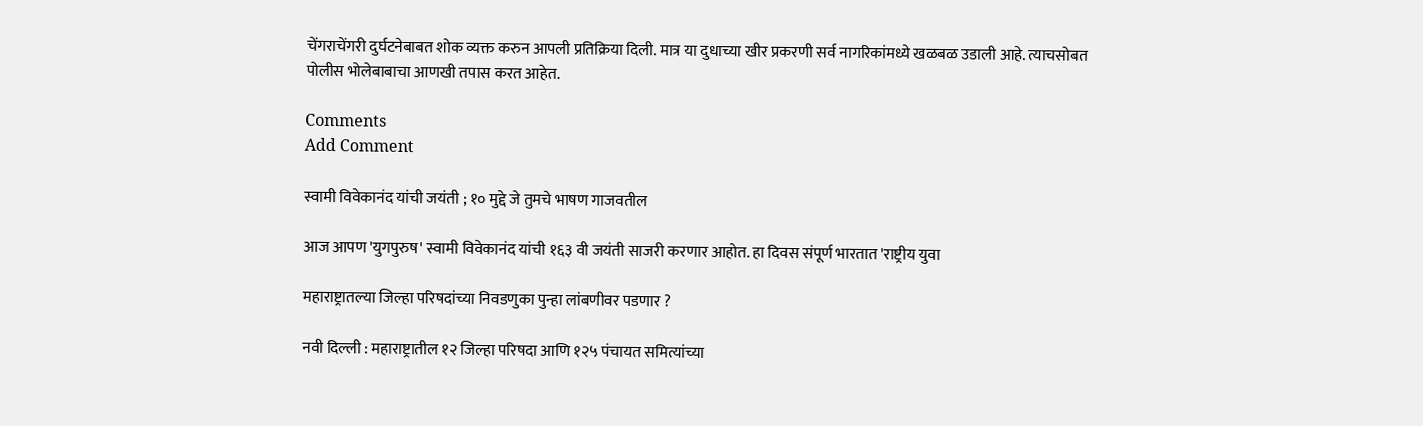चेंगराचेंगरी दुर्घटनेबाबत शोक व्यक्त करुन आपली प्रतिक्रिया दिली. मात्र या दुधाच्या खीर प्रकरणी सर्व नागरिकांमध्ये खळबळ उडाली आहे. त्याचसोबत पोलीस भोलेबाबाचा आणखी तपास करत आहेत.

Comments
Add Comment

स्वामी विवेकानंद यांची जयंती ; १० मुद्दे जे तुमचे भाषण गाजवतील

आज आपण 'युगपुरुष' स्वामी विवेकानंद यांची १६३ वी जयंती साजरी करणार आहोत. हा दिवस संपूर्ण भारतात 'राष्ट्रीय युवा

महाराष्ट्रातल्या जिल्हा परिषदांच्या निवडणुका पुन्हा लांबणीवर पडणार ?

नवी दिल्ली : महाराष्ट्रातील १२ जिल्हा परिषदा आणि १२५ पंचायत समित्यांच्या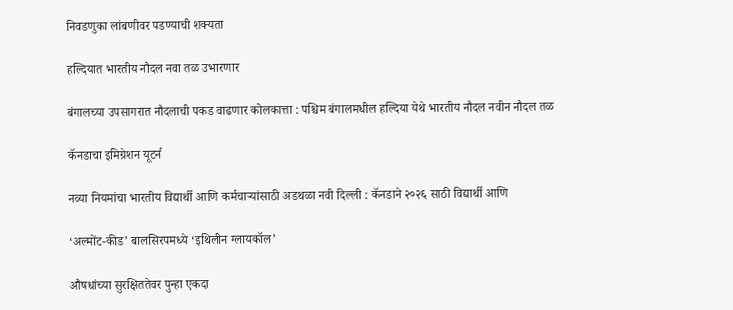निवडणुका लांबणीवर पडण्याची शक्यता

हल्दियात भारतीय नौदल नवा तळ उभारणार

बंगालच्या उपसागरात नौदलाची पकड वाढणार कोलकात्ता : पश्चिम बंगालमधील हल्दिया येथे भारतीय नौदल नवीन नौदल तळ

कॅनडाचा इमिग्रेशन यूटर्न

नव्या नियमांचा भारतीय विद्यार्थी आणि कर्मचाऱ्यांसाठी अडथळा नवी दिल्ली : कॅनडाने २०२६ साठी विद्यार्थी आणि

‘अल्मोंट-कीड’ बालसिरपमध्ये ‘इथिलीन ग्लायकॉल’

औषधांच्या सुरक्षिततेवर पुन्हा एकदा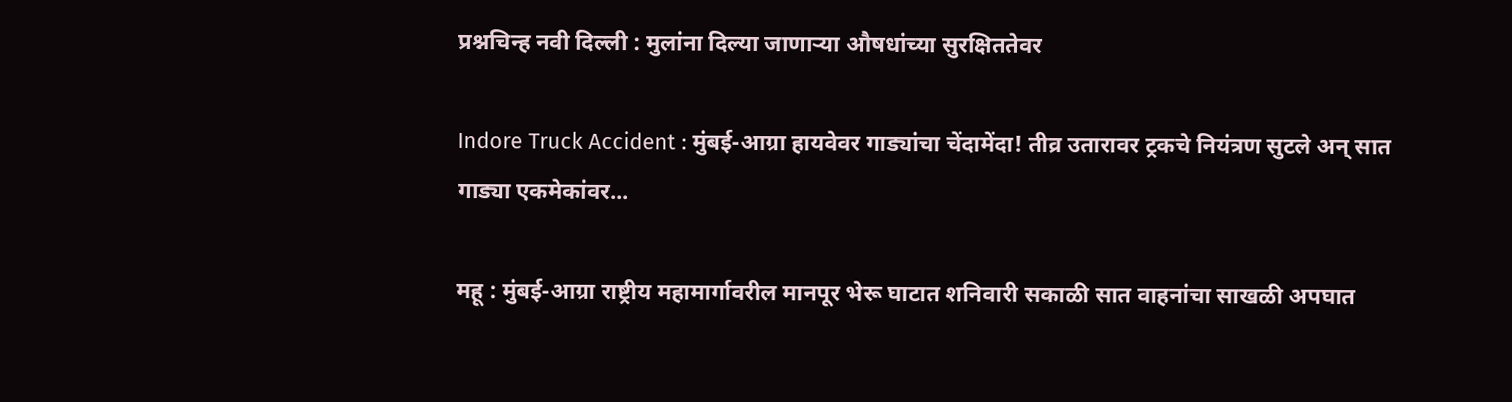प्रश्नचिन्ह नवी दिल्ली : मुलांना दिल्या जाणाऱ्या औषधांच्या सुरक्षिततेवर

Indore Truck Accident : मुंबई-आग्रा हायवेवर गाड्यांचा चेंदामेंदा! तीव्र उतारावर ट्रकचे नियंत्रण सुटले अन् सात गाड्या एकमेकांवर...

महू : मुंबई-आग्रा राष्ट्रीय महामार्गावरील मानपूर भेरू घाटात शनिवारी सकाळी सात वाहनांचा साखळी अपघात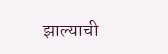झाल्याची